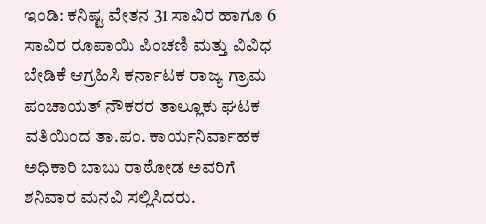ಇಂಡಿ: ಕನಿಷ್ಟ ವೇತನ 31 ಸಾವಿರ ಹಾಗೂ 6 ಸಾವಿರ ರೂಪಾಯಿ ಪಿಂಚಣಿ ಮತ್ತು ವಿವಿಧ ಬೇಡಿಕೆ ಆಗ್ರಹಿಸಿ ಕರ್ನಾಟಕ ರಾಜ್ಯ ಗ್ರಾಮ ಪಂಚಾಯತ್ ನೌಕರರ ತಾಲ್ಲೂಕು ಘಟಕ ವತಿಯಿಂದ ತಾ.ಪಂ. ಕಾರ್ಯನಿರ್ವಾಹಕ ಅಧಿಕಾರಿ ಬಾಬು ರಾಠೋಡ ಅವರಿಗೆ ಶನಿವಾರ ಮನವಿ ಸಲ್ಲಿಸಿದರು.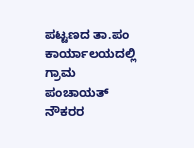ಪಟ್ಟಣದ ತಾ.ಪಂ ಕಾರ್ಯಾಲಯದಲ್ಲಿ ಗ್ರಾಮ ಪಂಚಾಯತ್ ನೌಕರರ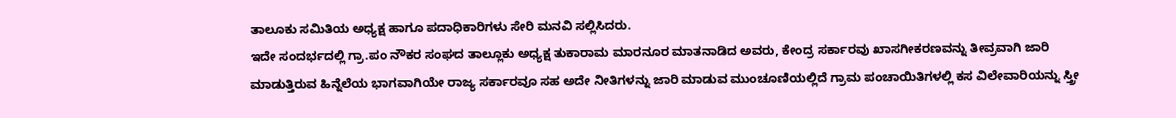ತಾಲೂಕು ಸಮಿತಿಯ ಅಧ್ಯಕ್ಷ ಹಾಗೂ ಪದಾಧಿಕಾರಿಗಳು ಸೇರಿ ಮನವಿ ಸಲ್ಲಿಸಿದರು.
ಇದೇ ಸಂದರ್ಭದಲ್ಲಿ ಗ್ರಾ.ಪಂ ನೌಕರ ಸಂಘದ ತಾಲ್ಲೂಕು ಅಧ್ಯಕ್ಷ ತುಕಾರಾಮ ಮಾರನೂರ ಮಾತನಾಡಿದ ಅವರು, ಕೇಂದ್ರ ಸರ್ಕಾರವು ಖಾಸಗೀಕರಣವನ್ನು ತೀವ್ರವಾಗಿ ಜಾರಿ ಮಾಡುತ್ತಿರುವ ಹಿನ್ನೆಲೆಯ ಭಾಗವಾಗಿಯೇ ರಾಜ್ಯ ಸರ್ಕಾರವೂ ಸಹ ಅದೇ ನೀತಿಗಳನ್ನು ಜಾರಿ ಮಾಡುವ ಮುಂಚೂಣಿಯಲ್ಲಿದೆ ಗ್ರಾಮ ಪಂಚಾಯಿತಿಗಳಲ್ಲಿ ಕಸ ವಿಲೇವಾರಿಯನ್ನು ಸ್ತ್ರೀ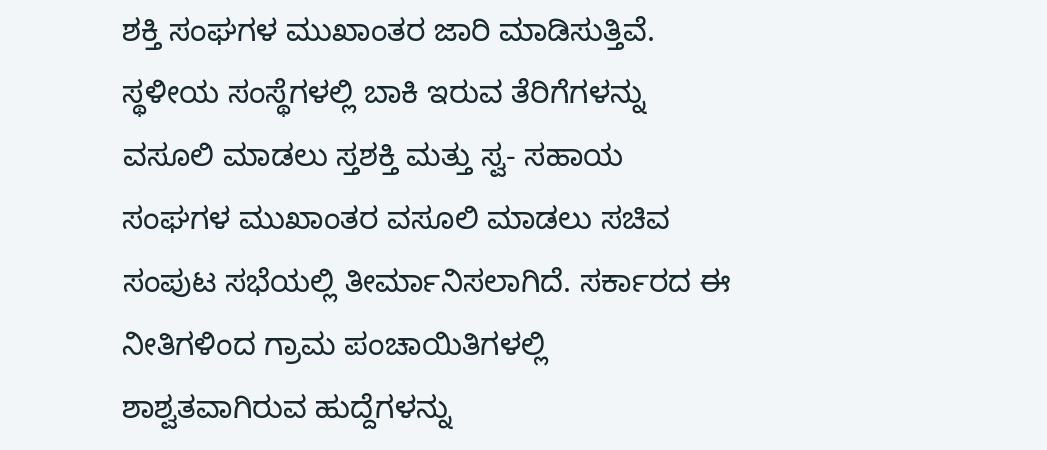ಶಕ್ತಿ ಸಂಘಗಳ ಮುಖಾಂತರ ಜಾರಿ ಮಾಡಿಸುತ್ತಿವೆ. ಸ್ಥಳೀಯ ಸಂಸ್ಥೆಗಳಲ್ಲಿ ಬಾಕಿ ಇರುವ ತೆರಿಗೆಗಳನ್ನು ವಸೂಲಿ ಮಾಡಲು ಸ್ತಶಕ್ತಿ ಮತ್ತು ಸ್ವ- ಸಹಾಯ ಸಂಘಗಳ ಮುಖಾಂತರ ವಸೂಲಿ ಮಾಡಲು ಸಚಿವ ಸಂಪುಟ ಸಭೆಯಲ್ಲಿ ತೀರ್ಮಾನಿಸಲಾಗಿದೆ. ಸರ್ಕಾರದ ಈ ನೀತಿಗಳಿಂದ ಗ್ರಾಮ ಪಂಚಾಯಿತಿಗಳಲ್ಲಿ ಶಾಶ್ವತವಾಗಿರುವ ಹುದ್ದೆಗಳನ್ನು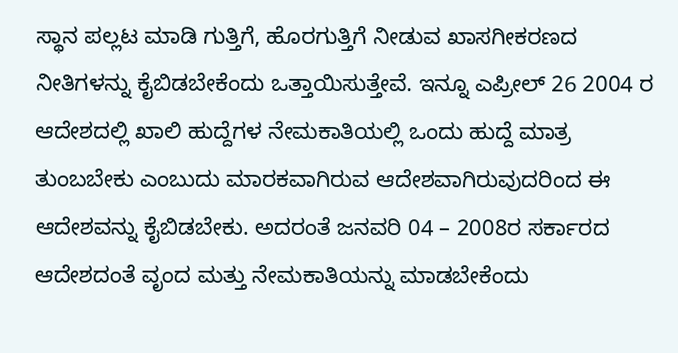ಸ್ಥಾನ ಪಲ್ಲಟ ಮಾಡಿ ಗುತ್ತಿಗೆ, ಹೊರಗುತ್ತಿಗೆ ನೀಡುವ ಖಾಸಗೀಕರಣದ ನೀತಿಗಳನ್ನು ಕೈಬಿಡಬೇಕೆಂದು ಒತ್ತಾಯಿಸುತ್ತೇವೆ. ಇನ್ನೂ ಎಪ್ರೀಲ್ 26 2004 ರ ಆದೇಶದಲ್ಲಿ ಖಾಲಿ ಹುದ್ದೆಗಳ ನೇಮಕಾತಿಯಲ್ಲಿ ಒಂದು ಹುದ್ದೆ ಮಾತ್ರ ತುಂಬಬೇಕು ಎಂಬುದು ಮಾರಕವಾಗಿರುವ ಆದೇಶವಾಗಿರುವುದರಿಂದ ಈ ಆದೇಶವನ್ನು ಕೈಬಿಡಬೇಕು. ಅದರಂತೆ ಜನವರಿ 04 – 2008ರ ಸರ್ಕಾರದ ಆದೇಶದಂತೆ ವೃಂದ ಮತ್ತು ನೇಮಕಾತಿಯನ್ನು ಮಾಡಬೇಕೆಂದು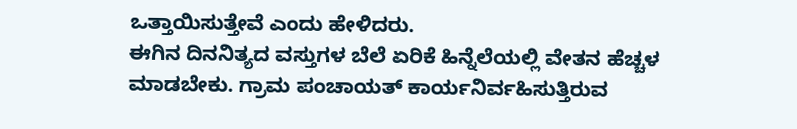ಒತ್ತಾಯಿಸುತ್ತೇವೆ ಎಂದು ಹೇಳಿದರು.
ಈಗಿನ ದಿನನಿತ್ಯದ ವಸ್ತುಗಳ ಬೆಲೆ ಏರಿಕೆ ಹಿನ್ನೆಲೆಯಲ್ಲಿ ವೇತನ ಹೆಚ್ಚಳ ಮಾಡಬೇಕು. ಗ್ರಾಮ ಪಂಚಾಯತ್ ಕಾರ್ಯನಿರ್ವಹಿಸುತ್ತಿರುವ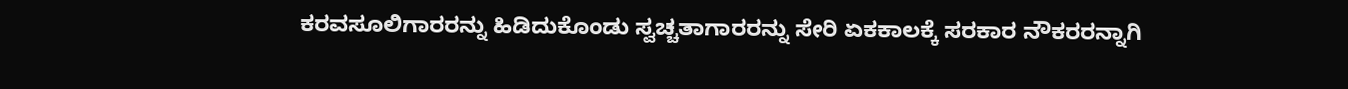ಕರವಸೂಲಿಗಾರರನ್ನು ಹಿಡಿದುಕೊಂಡು ಸ್ವಚ್ಚತಾಗಾರರನ್ನು ಸೇರಿ ಏಕಕಾಲಕ್ಕೆ ಸರಕಾರ ನೌಕರರನ್ನಾಗಿ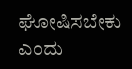ಘೋಷಿಸಬೇಕು ಎಂದು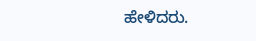ಹೇಳಿದರು.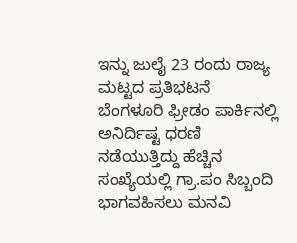ಇನ್ನು ಜುಲೈ 23 ರಂದು ರಾಜ್ಯ ಮಟ್ಟದ ಪ್ರತಿಭಟನೆ ಬೆಂಗಳೂರಿ ಫ್ರೀಡಂ ಪಾರ್ಕಿನಲ್ಲಿ ಅನಿರ್ದಿಷ್ಟ ಧರಣಿ ನಡೆಯುತ್ತಿದ್ದು ಹೆಚ್ಚಿನ ಸಂಖ್ಯೆಯಲ್ಲಿ ಗ್ರಾ.ಪಂ ಸಿಬ್ಬಂದಿ ಭಾಗವಹಿಸಲು ಮನವಿ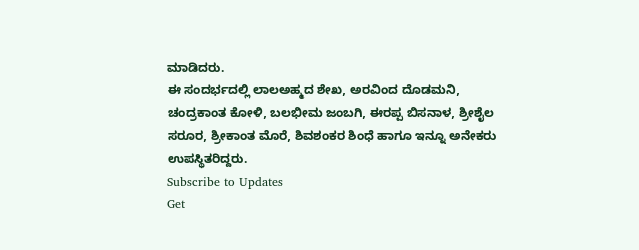ಮಾಡಿದರು.
ಈ ಸಂದರ್ಭದಲ್ಲಿ ಲಾಲಅಹ್ಮದ ಶೇಖ, ಅರವಿಂದ ದೊಡಮನಿ, ಚಂದ್ರಕಾಂತ ಕೋಳಿ, ಬಲಭೀಮ ಜಂಬಗಿ, ಈರಪ್ಪ ಬಿಸನಾಳ, ಶ್ರೀಶೈಲ ಸರೂರ, ಶ್ರೀಕಾಂತ ಮೊರೆ, ಶಿವಶಂಕರ ಶಿಂಧೆ ಹಾಗೂ ಇನ್ನೂ ಅನೇಕರು ಉಪಸ್ಥಿತರಿದ್ದರು.
Subscribe to Updates
Get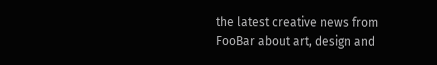the latest creative news from FooBar about art, design and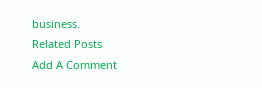business.
Related Posts
Add A Comment